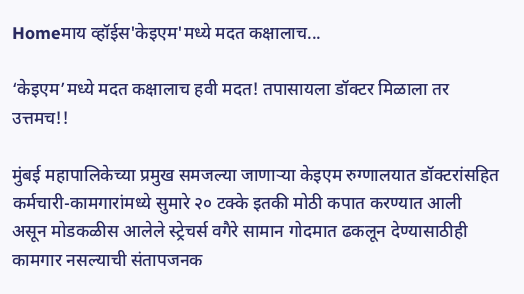Homeमाय व्हॉईस'केइएम'मध्ये मदत कक्षालाच...

‘केइएम’मध्ये मदत कक्षालाच हवी मदत! तपासायला डॉक्टर मिळाला तर उत्तमच!!

मुंबई महापालिकेच्या प्रमुख समजल्या जाणाऱ्या केइएम रुग्णालयात डॉक्टरांसहित कर्मचारी-कामगारांमध्ये सुमारे २० टक्के इतकी मोठी कपात करण्यात आली असून मोडकळीस आलेले स्ट्रेचर्स वगैरे सामान गोदमात ढकलून देण्यासाठीही कामगार नसल्याची संतापजनक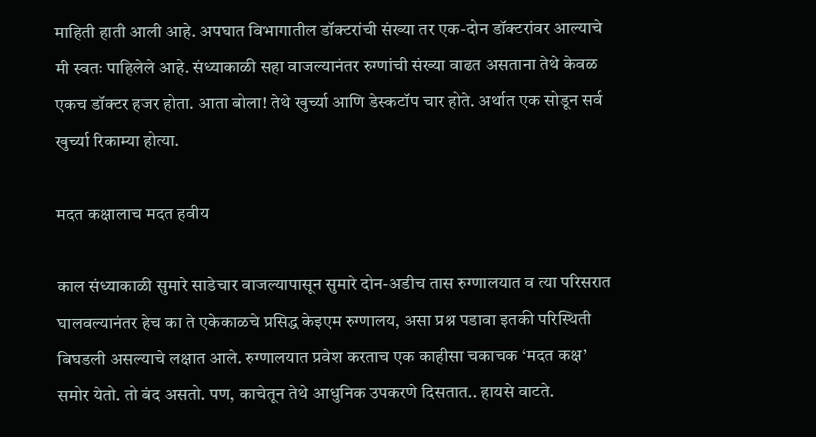माहिती हाती आली आहे. अपघात विभागातील डॉक्टरांची संख्या तर एक-दोन डॉक्टरांवर आल्याचे मी स्वतः पाहिलेले आहे. संध्याकाळी सहा वाजल्यानंतर रुग्णांची संख्या वाढत असताना तेथे केवळ एकच डॉक्टर हजर होता. आता बोला! तेथे खुर्च्या आणि डेस्कटॉप चार होते. अर्थात एक सोडून सर्व खुर्च्या रिकाम्या होत्या.

मदत कक्षालाच मदत हवीय

काल संध्याकाळी सुमारे साडेचार वाजल्यापासून सुमारे दोन-अडीच तास रुग्णालयात व त्या परिसरात घालवल्यानंतर हेच का ते एकेकाळचे प्रसिद्ध केइएम रुग्णालय, असा प्रश्न पडावा इतकी परिस्थिती बिघडली असल्याचे लक्षात आले. रुग्णालयात प्रवेश करताच एक काहीसा चकाचक ‘मदत कक्ष’ समोर येतो. तो बंद असतो. पण, काचेतून तेथे आधुनिक उपकरणे दिसतात.. हायसे वाटते.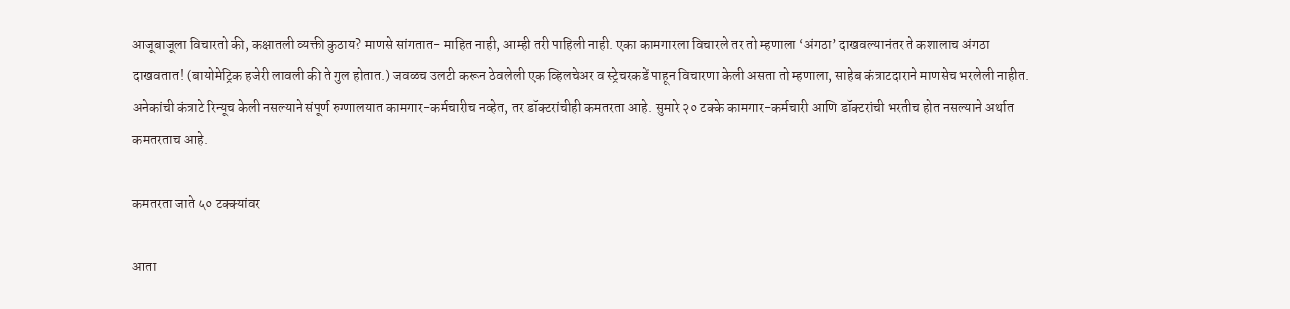आजूबाजूला विचारतो की, कक्षातली व्यक्ती कुठाय? माणसे सांगतात- माहित नाही, आम्ही तरी पाहिली नाही. एका कामगारला विचारले तर तो म्हणाला ‘अंगठा’ दाखवल्यानंतर ते कशालाच अंगठा दाखवतात! (बायोमेट्रिक हजेरी लावली की ते गुल होतात.) जवळच उलटी करून ठेवलेली एक व्हिलचेअर व स्ट्रेचरकडें पाहून विचारणा केली असता तो म्हणाला, साहेब कंत्राटदाराने माणसेच भरलेली नाहीत. अनेकांची कंत्राटे रिन्यूच केली नसल्याने संपूर्ण रुग्णालयात कामगार-कर्मचारीच नव्हेत, तर डॉक्टरांचीही कमतरता आहे. सुमारे २० टक्के कामगार-कर्मचारी आणि डॉक्टरांची भरतीच होत नसल्याने अर्थात कमतरताच आहे.

कमतरता जाते ५० टक्क्यांवर

आता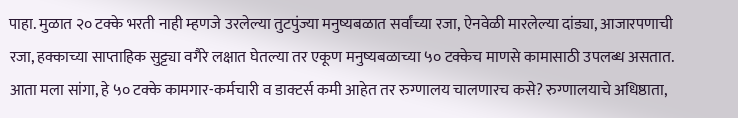पाहा. मुळात २० टक्के भरती नाही म्हणजे उरलेल्या तुटपुंज्या मनुष्यबळात सर्वांच्या रजा, ऐनवेळी मारलेल्या दांड्या, आजारपणाची रजा, हक्काच्या साप्ताहिक सुट्ट्या वगैरे लक्षात घेतल्या तर एकूण मनुष्यबळाच्या ५० टक्केच माणसे कामासाठी उपलब्ध असतात. आता मला सांगा, हे ५० टक्के कामगार-कर्मचारी व डाक्टर्स कमी आहेत तर रुग्णालय चालणारच कसे? रुग्णालयाचे अधिष्ठाता,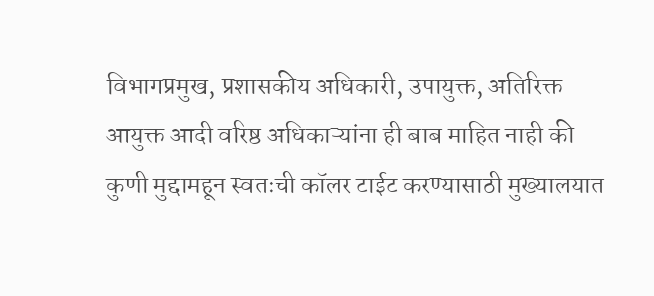विभागप्रमुख, प्रशासकीय अधिकारी, उपायुक्त, अतिरिक्त आयुक्त आदी वरिष्ठ अधिकाऱ्यांना ही बाब माहित नाही की कुणी मुद्दामहून स्वतःची कॉलर टाईट करण्यासाठी मुख्यालयात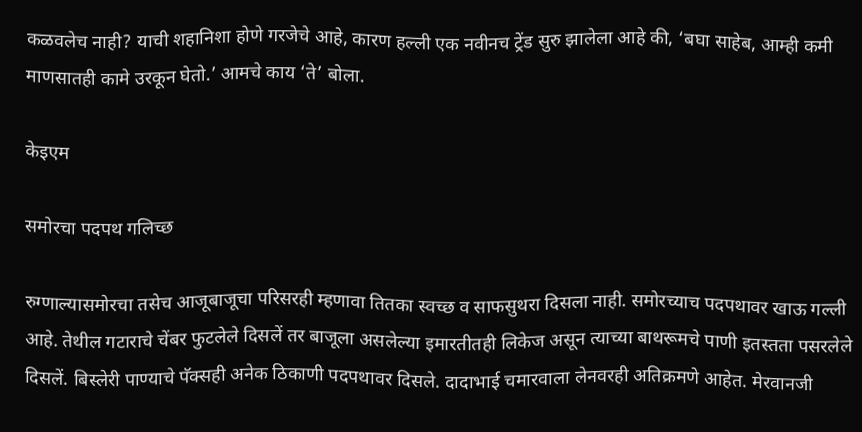कळवलेच नाही? याची शहानिशा होणे गरजेचे आहे, कारण हल्ली एक नवीनच ट्रेंड सुरु झालेला आहे की, ‘बघा साहेब, आम्ही कमी माणसातही कामे उरकून घेतो.’ आमचे काय ‘ते’ बोला.

केइएम

समोरचा पदपथ गलिच्छ

रुग्णाल्यासमोरचा तसेच आजूबाजूचा परिसरही म्हणावा तितका स्वच्छ व साफसुथरा दिसला नाही. समोरच्याच पदपथावर खाऊ गल्ली आहे. तेथील गटाराचे चेंबर फुटलेले दिसलें तर बाजूला असलेल्या इमारतीतही लिकेज असून त्याच्या बाथरूमचे पाणी इतस्तता पसरलेले दिसलें. बिस्लेरी पाण्याचे पॅक्सही अनेक ठिकाणी पदपथावर दिसले. दादाभाई चमारवाला लेनवरही अतिक्रमणे आहेत. मेरवानजी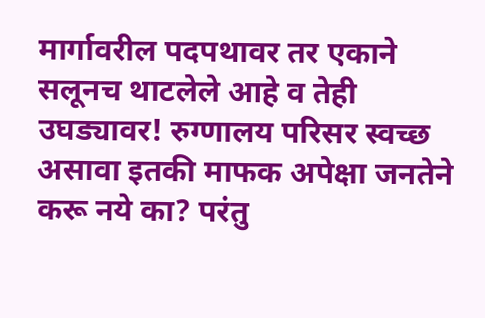मार्गावरील पदपथावर तर एकाने सलूनच थाटलेले आहे व तेही उघड्यावर! रुग्णालय परिसर स्वच्छ असावा इतकी माफक अपेक्षा जनतेने करू नये का? परंतु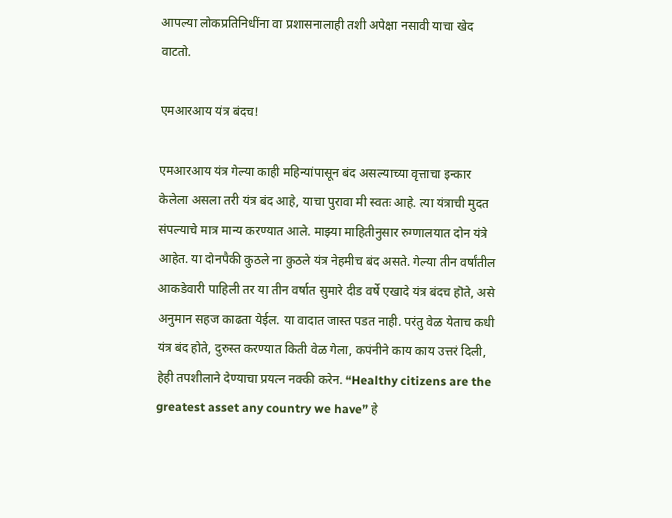आपल्या लोकप्रतिनिधींना वा प्रशासनालाही तशी अपेक्षा नसावी याचा खेद वाटतो.

एमआरआय यंत्र बंदच!

एमआरआय यंत्र गेल्या काही महिन्यांपासून बंद असल्याच्या वृत्ताचा इन्कार केलेला असला तरी यंत्र बंद आहे, याचा पुरावा मी स्वतः आहे. त्या यंत्राची मुदत संपल्याचे मात्र मान्य करण्यात आले. माझ्या माहितीनुसार रुग्णालयात दोन यंत्रे आहेत. या दोनपैकी कुठले ना कुठले यंत्र नेहमीच बंद असते. गेल्या तीन वर्षांतील आकडेवारी पाहिली तर या तीन वर्षात सुमारे दीड वर्षे एखादे यंत्र बंदच हॊते, असे अनुमान सहज काढता येईल. या वादात जास्त पडत नाही. परंतु वेळ येताच कधी यंत्र बंद होते, दुरुस्त करण्यात किती वेळ गेला, कपंनीने काय काय उत्तरं दिली, हेही तपशीलाने देण्याचा प्रयत्न नक्की करेन. “Healthy citizens are the greatest asset any country we have” हे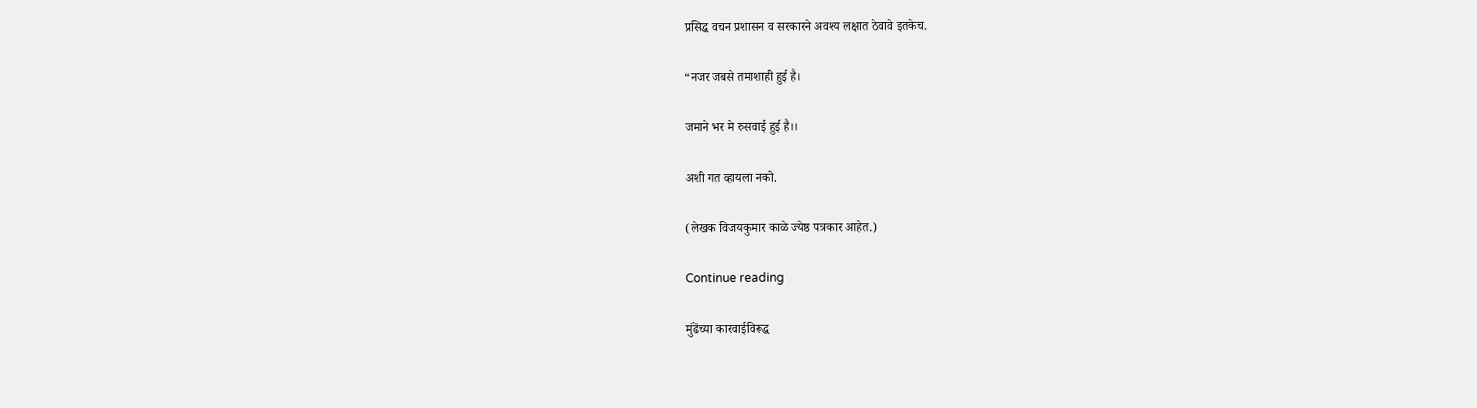प्रसिद्ध वचन प्रशासन व सरकारने अवश्य लक्षात ठेवावे इतकेच.

“नजर जबसे तमाशाही हुई है।

जमाने भर मे रुसवाई हुई है।।

अशी गत व्हायला नको.

(लेखक विजयकुमार काळे ज्येष्ठ पत्रकार आहेत.)

Continue reading

मुंढेंच्या कारवाईविरूद्ध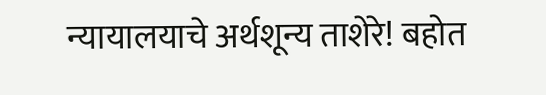न्यायालयाचे अर्थशून्य ताशेरे! बहोत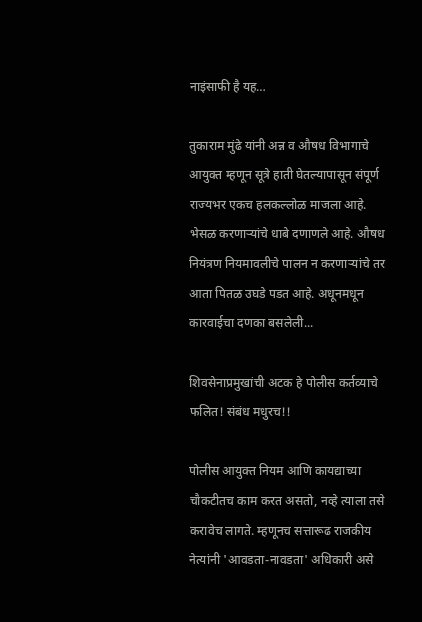नाइंसाफी है यह…

तुकाराम मुंढे यांनी अन्न व औषध विभागाचे आयुक्त म्हणून सूत्रे हाती घेतल्यापासून संपूर्ण राज्यभर एकच हलकल्लोळ माजला आहे. भेसळ करणाऱ्यांचे धाबे दणाणले आहे. औषध नियंत्रण नियमावलीचे पालन न करणाऱ्यांचे तर आता पितळ उघडे पडत आहे. अधूनमधून कारवाईचा दणका बसलेली...

शिवसेनाप्रमुखांची अटक हे पोलीस कर्तव्याचे फलित! संबंध मधुरच!!

पोलीस आयुक्त नियम आणि कायद्याच्या चौकटीतच काम करत असतो, नव्हे त्याला तसे करावेच लागते. म्हणूनच सत्तारूढ राजकीय नेत्यांनी 'आवडता-नावडता' अधिकारी असे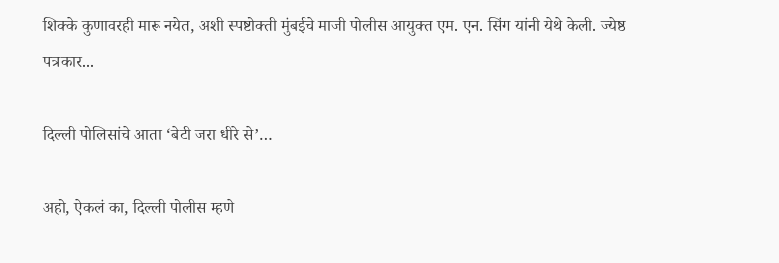शिक्के कुणावरही मारू नयेत, अशी स्पष्टोक्ती मुंबईचे माजी पोलीस आयुक्त एम. एन. सिंग यांनी येथे केली. ज्येष्ठ पत्रकार...

दिल्ली पोलिसांचे आता ‘बेटी जरा धीरे से’…

अहो, ऐकलं का, दिल्ली पोलीस म्हणे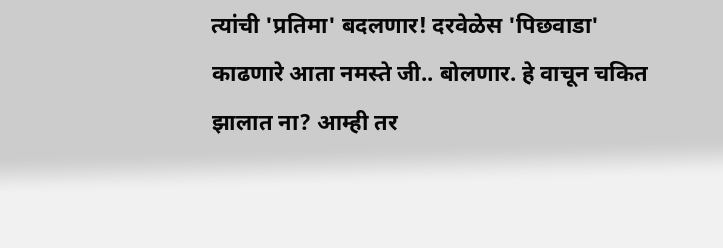त्यांची 'प्रतिमा' बदलणार! दरवेळेस 'पिछवाडा' काढणारे आता नमस्ते जी.. बोलणार. हे वाचून चकित झालात ना? आम्ही तर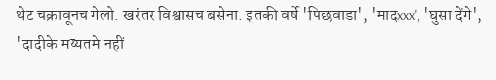थेट चक्रावूनच गेलो. खरंतर विश्वासच बसेना. इतकी वर्षे 'पिछवाडा', 'मादxxx', 'घुसा देंगे', 'दादीके मय्यतमे नहीं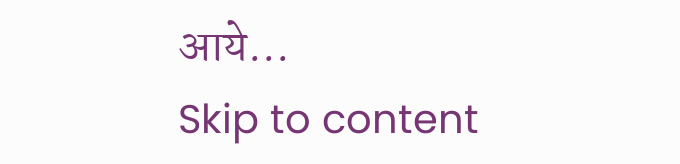आये...
Skip to content